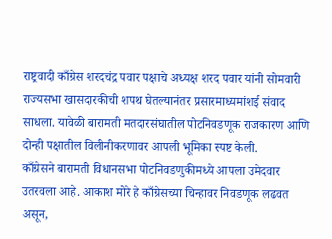राष्ट्रवादी काँग्रेस शरदचंद्र पवार पक्षाचे अध्यक्ष शरद पवार यांनी सोमवारी राज्यसभा खासदारकीची शपथ घेतल्यानंतर प्रसारमाध्यमांशई संवाद साधला. यावेळी बारामती मतदारसंघातील पोटनिवडणूक राजकारण आणि दोन्ही पक्षातील विलीनीकरणावर आपली भूमिका स्पष्ट केली.
काँग्रेसने बारामती विधानसभा पोटनिवडणुकीमध्ये आपला उमेदवार उतरवला आहे. आकाश मोरे हे काँग्रेसच्या चिन्हावर निवडणूक लढवत असून,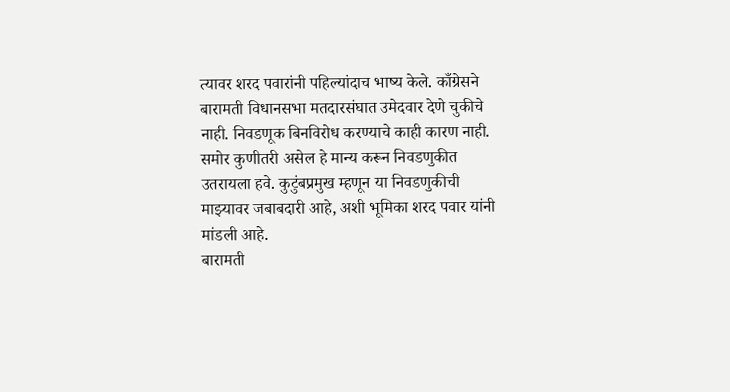त्यावर शरद पवारांनी पहिल्यांदाच भाष्य केले. काँग्रेसने बारामती विधानसभा मतदारसंघात उमेदवार देणे चुकीचे नाही. निवडणूक बिनविरोध करण्याचे काही कारण नाही. समोर कुणीतरी असेल हे मान्य करून निवडणुकीत उतरायला हवे. कुटुंबप्रमुख म्हणून या निवडणुकीची माझ्यावर जबाबदारी आहे, अशी भूमिका शरद पवार यांनी मांडली आहे.
बारामती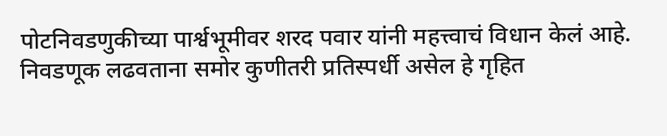पोटनिवडणुकीच्या पार्श्वभूमीवर शरद पवार यांनी महत्त्वाचं विधान केलं आहे. निवडणूक लढवताना समोर कुणीतरी प्रतिस्पर्धी असेल हे गृहित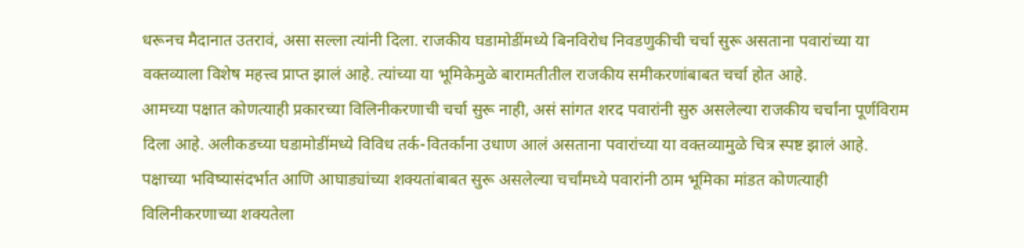धरूनच मैदानात उतरावं, असा सल्ला त्यांनी दिला. राजकीय घडामोडींमध्ये बिनविरोध निवडणुकीची चर्चा सुरू असताना पवारांच्या या वक्तव्याला विशेष महत्त्व प्राप्त झालं आहे. त्यांच्या या भूमिकेमुळे बारामतीतील राजकीय समीकरणांबाबत चर्चा होत आहे.
आमच्या पक्षात कोणत्याही प्रकारच्या विलिनीकरणाची चर्चा सुरू नाही, असं सांगत शरद पवारांनी सुरु असलेल्या राजकीय चर्चांना पूर्णविराम दिला आहे. अलीकडच्या घडामोडींमध्ये विविध तर्क-वितर्कांना उधाण आलं असताना पवारांच्या या वक्तव्यामुळे चित्र स्पष्ट झालं आहे.
पक्षाच्या भविष्यासंदर्भात आणि आघाड्यांच्या शक्यतांबाबत सुरू असलेल्या चर्चांमध्ये पवारांनी ठाम भूमिका मांडत कोणत्याही विलिनीकरणाच्या शक्यतेला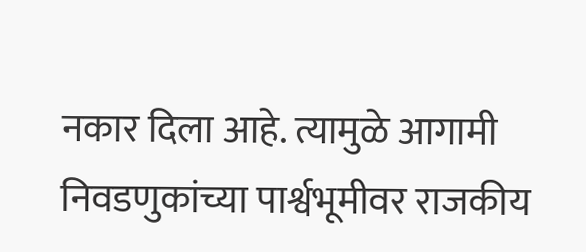नकार दिला आहे. त्यामुळे आगामी निवडणुकांच्या पार्श्वभूमीवर राजकीय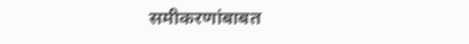समीकरणांबाबत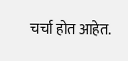चर्चा होत आहेत.